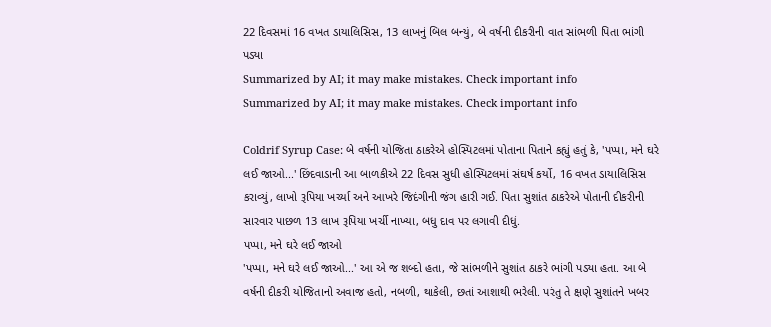22 દિવસમાં 16 વખત ડાયાલિસિસ, 13 લાખનું બિલ બન્યું, બે વર્ષની દીકરીની વાત સાંભળી પિતા ભાંગી પડ્યા
Summarized by AI; it may make mistakes. Check important info
Summarized by AI; it may make mistakes. Check important info

Coldrif Syrup Case: બે વર્ષની યોજિતા ઠાકરેએ હોસ્પિટલમાં પોતાના પિતાને કહ્યું હતું કે, 'પપ્પા, મને ઘરે લઈ જાઓ...' છિંદવાડાની આ બાળકીએ 22 દિવસ સુધી હોસ્પિટલમાં સંઘર્ષ કર્યો, 16 વખત ડાયાલિસિસ કરાવ્યું, લાખો રૂપિયા ખર્ચ્યા અને આખરે જિદંગીની જંગ હારી ગઈ. પિતા સુશાંત ઠાકરેએ પોતાની દીકરીની સારવાર પાછળ 13 લાખ રૂપિયા ખર્ચી નાખ્યા, બધુ દાવ પર લગાવી દીધું.
પપ્પા, મને ઘરે લઈ જાઓ
'પપ્પા, મને ઘરે લઈ જાઓ...' આ એ જ શબ્દો હતા, જે સાંભળીને સુશાંત ઠાકરે ભાંગી પડ્યા હતા. આ બે વર્ષની દીકરી યોજિતાનો અવાજ હતો, નબળી, થાકેલી, છતાં આશાથી ભરેલી. પરંતુ તે ક્ષણે સુશાંતને ખબર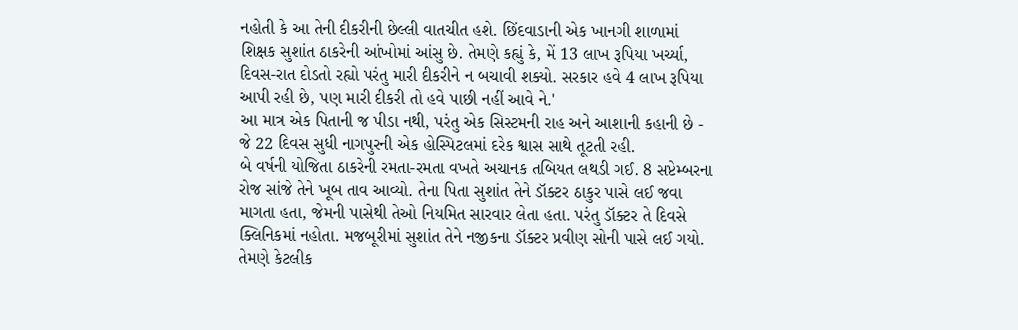નહોતી કે આ તેની દીકરીની છેલ્લી વાતચીત હશે. છિંદવાડાની એક ખાનગી શાળામાં શિક્ષક સુશાંત ઠાકરેની આંખોમાં આંસુ છે. તેમણે કહ્યું કે, મેં 13 લાખ રૂપિયા ખર્ચ્યા, દિવસ-રાત દોડતો રહ્યો પરંતુ મારી દીકરીને ન બચાવી શક્યો. સરકાર હવે 4 લાખ રૂપિયા આપી રહી છે, પણ મારી દીકરી તો હવે પાછી નહીં આવે ને.'
આ માત્ર એક પિતાની જ પીડા નથી, પરંતુ એક સિસ્ટમની રાહ અને આશાની કહાની છે - જે 22 દિવસ સુધી નાગપુરની એક હોસ્પિટલમાં દરેક શ્વાસ સાથે તૂટતી રહી.
બે વર્ષની યોજિતા ઠાકરેની રમતા-રમતા વખતે અચાનક તબિયત લથડી ગઈ. 8 સપ્ટેમ્બરના રોજ સાંજે તેને ખૂબ તાવ આવ્યો. તેના પિતા સુશાંત તેને ડૉક્ટર ઠાકુર પાસે લઈ જવા માગતા હતા, જેમની પાસેથી તેઓ નિયમિત સારવાર લેતા હતા. પરંતુ ડૉક્ટર તે દિવસે ક્લિનિકમાં નહોતા. મજબૂરીમાં સુશાંત તેને નજીકના ડૉક્ટર પ્રવીણ સોની પાસે લઈ ગયો. તેમણે કેટલીક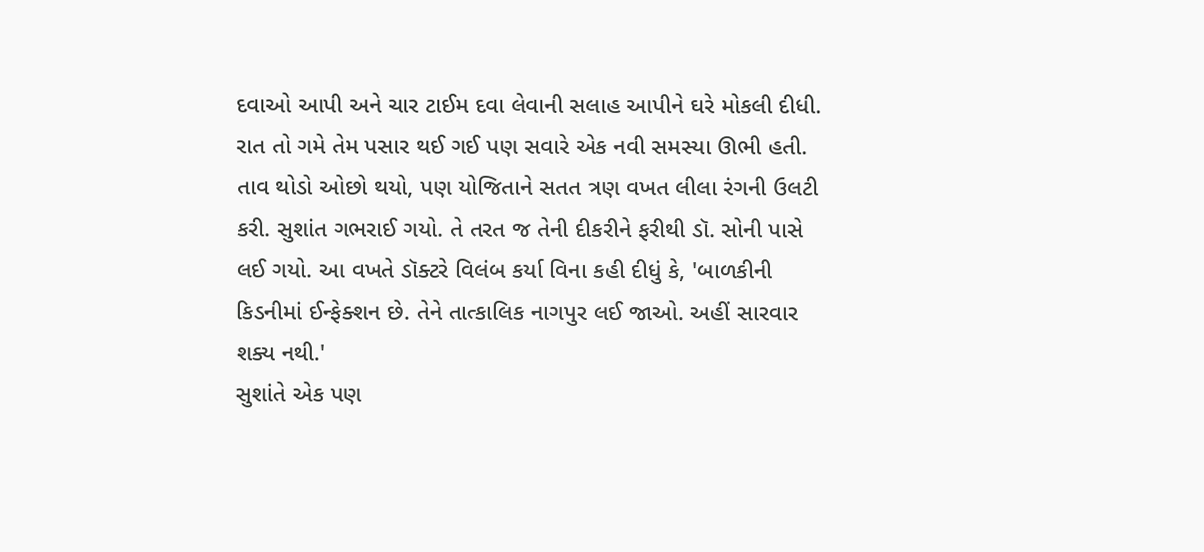દવાઓ આપી અને ચાર ટાઈમ દવા લેવાની સલાહ આપીને ઘરે મોકલી દીધી.
રાત તો ગમે તેમ પસાર થઈ ગઈ પણ સવારે એક નવી સમસ્યા ઊભી હતી. તાવ થોડો ઓછો થયો, પણ યોજિતાને સતત ત્રણ વખત લીલા રંગની ઉલટી કરી. સુશાંત ગભરાઈ ગયો. તે તરત જ તેની દીકરીને ફરીથી ડૉ. સોની પાસે લઈ ગયો. આ વખતે ડૉક્ટરે વિલંબ કર્યા વિના કહી દીધું કે, 'બાળકીની કિડનીમાં ઈન્ફેક્શન છે. તેને તાત્કાલિક નાગપુર લઈ જાઓ. અહીં સારવાર શક્ય નથી.'
સુશાંતે એક પણ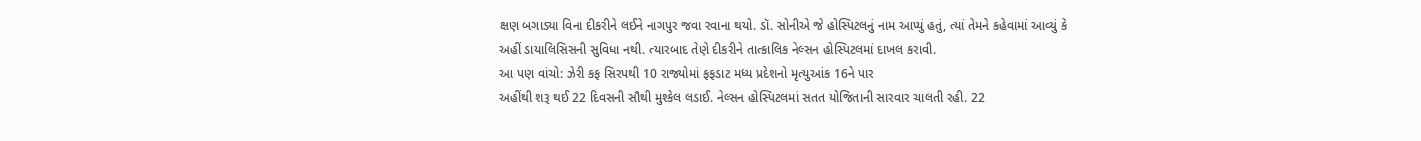ક્ષણ બગાડ્યા વિના દીકરીને લઈને નાગપુર જવા રવાના થયો. ડૉ. સોનીએ જે હોસ્પિટલનું નામ આપ્યું હતું, ત્યાં તેમને કહેવામાં આવ્યું કે અહીં ડાયાલિસિસની સુવિધા નથી. ત્યારબાદ તેણે દીકરીને તાત્કાલિક નેલ્સન હોસ્પિટલમાં દાખલ કરાવી.
આ પણ વાંચો: ઝેરી કફ સિરપથી 10 રાજ્યોમાં ફફડાટ મધ્ય પ્રદેશનો મૃત્યુઆંક 16ને પાર
અહીંથી શરૂ થઈ 22 દિવસની સૌથી મુશ્કેલ લડાઈ. નેલ્સન હોસ્પિટલમાં સતત યોજિતાની સારવાર ચાલતી રહી. 22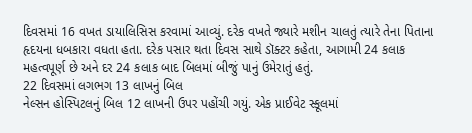દિવસમાં 16 વખત ડાયાલિસિસ કરવામાં આવ્યું. દરેક વખતે જ્યારે મશીન ચાલતું ત્યારે તેના પિતાના હૃદયના ધબકારા વધતા હતા. દરેક પસાર થતા દિવસ સાથે ડૉક્ટર કહેતા, આગામી 24 કલાક મહત્વપૂર્ણ છે અને દર 24 કલાક બાદ બિલમાં બીજું પાનું ઉમેરાતું હતું.
22 દિવસમાં લગભગ 13 લાખનું બિલ
નેલ્સન હોસ્પિટલનું બિલ 12 લાખની ઉપર પહોંચી ગયું. એક પ્રાઈવેટ સ્કૂલમાં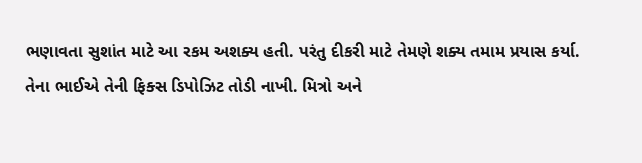ભણાવતા સુશાંત માટે આ રકમ અશક્ય હતી. પરંતુ દીકરી માટે તેમણે શક્ય તમામ પ્રયાસ કર્યા. તેના ભાઈએ તેની ફિક્સ ડિપોઝિટ તોડી નાખી. મિત્રો અને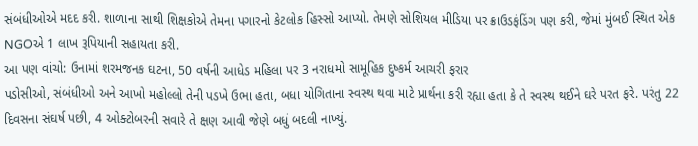સંબંધીઓએ મદદ કરી. શાળાના સાથી શિક્ષકોએ તેમના પગારનો કેટલોક હિસ્સો આપ્યો. તેમણે સોશિયલ મીડિયા પર ક્રાઉડફંડિંગ પણ કરી, જેમાં મુંબઈ સ્થિત એક NGOએ 1 લાખ રૂપિયાની સહાયતા કરી.
આ પણ વાંચો: ઉનામાં શરમજનક ઘટના, 50 વર્ષની આધેડ મહિલા પર 3 નરાધમો સામૂહિક દુષ્કર્મ આચરી ફરાર
પડોસીઓ, સંબંધીઓ અને આખો મહોલ્લો તેની પડખે ઉભા હતા, બધા યોગિતાના સ્વસ્થ થવા માટે પ્રાર્થના કરી રહ્યા હતા કે તે સ્વસ્થ થઈને ઘરે પરત ફરે. પરંતુ 22 દિવસના સંઘર્ષ પછી, 4 ઓક્ટોબરની સવારે તે ક્ષણ આવી જેણે બધું બદલી નાખ્યું.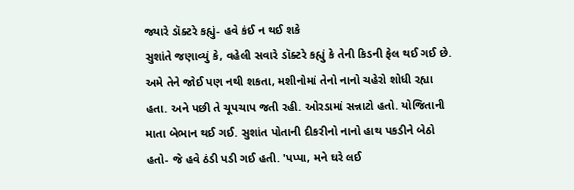જ્યારે ડૉક્ટરે કહ્યું- હવે કંઈ ન થઈ શકે
સુશાંતે જણાવ્યું કે, વહેલી સવારે ડૉક્ટરે કહ્યું કે તેની કિડની ફેલ થઈ ગઈ છે. અમે તેને જોઈ પણ નથી શકતા, મશીનોમાં તેનો નાનો ચહેરો શોધી રહ્યા હતા. અને પછી તે ચૂપચાપ જતી રહી. ઓરડામાં સન્નાટો હતો. યોજિતાની માતા બેભાન થઈ ગઈ. સુશાંત પોતાની દીકરીનો નાનો હાથ પકડીને બેઠો હતો- જે હવે ઠંડી પડી ગઈ હતી. 'પપ્પા, મને ઘરે લઈ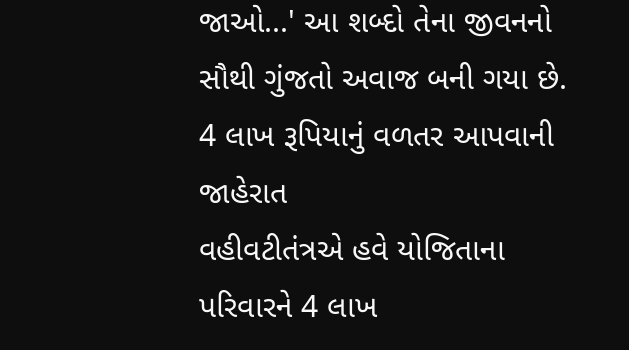જાઓ...' આ શબ્દો તેના જીવનનો સૌથી ગુંજતો અવાજ બની ગયા છે.
4 લાખ રૂપિયાનું વળતર આપવાની જાહેરાત
વહીવટીતંત્રએ હવે યોજિતાના પરિવારને 4 લાખ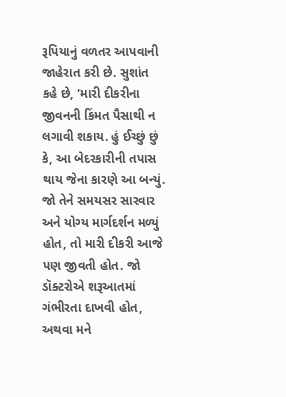રૂપિયાનું વળતર આપવાની જાહેરાત કરી છે. સુશાંત કહે છે, 'મારી દીકરીના જીવનની કિંમત પૈસાથી ન લગાવી શકાય. હું ઈચ્છું છું કે, આ બેદરકારીની તપાસ થાય જેના કારણે આ બન્યું. જો તેને સમયસર સારવાર અને યોગ્ય માર્ગદર્શન મળ્યું હોત, તો મારી દીકરી આજે પણ જીવતી હોત. જો ડૉક્ટરોએ શરૂઆતમાં ગંભીરતા દાખવી હોત, અથવા મને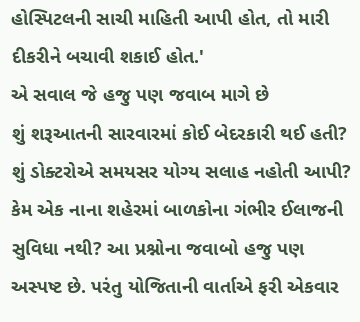હોસ્પિટલની સાચી માહિતી આપી હોત, તો મારી દીકરીને બચાવી શકાઈ હોત.'
એ સવાલ જે હજુ પણ જવાબ માગે છે
શું શરૂઆતની સારવારમાં કોઈ બેદરકારી થઈ હતી? શું ડોક્ટરોએ સમયસર યોગ્ય સલાહ નહોતી આપી? કેમ એક નાના શહેરમાં બાળકોના ગંભીર ઈલાજની સુવિધા નથી? આ પ્રશ્નોના જવાબો હજુ પણ અસ્પષ્ટ છે. પરંતુ યોજિતાની વાર્તાએ ફરી એકવાર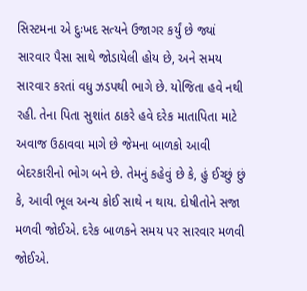સિસ્ટમના એ દુઃખદ સત્યને ઉજાગર કર્યું છે જ્યાં સારવાર પૈસા સાથે જોડાયેલી હોય છે, અને સમય સારવાર કરતાં વધુ ઝડપથી ભાગે છે. યોજિતા હવે નથી રહી. તેના પિતા સુશાંત ઠાકરે હવે દરેક માતાપિતા માટે અવાજ ઉઠાવવા માગે છે જેમના બાળકો આવી બેદરકારીનો ભોગ બને છે. તેમનું કહેવું છે કે, હું ઈચ્છું છું કે, આવી ભૂલ અન્ય કોઈ સાથે ન થાય. દોષીતોને સજા મળવી જોઈએ. દરેક બાળકને સમય પર સારવાર મળવી જોઈએ.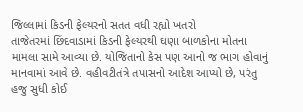જિલ્લામાં કિડની ફેલ્યરનો સતત વધી રહ્યો ખતરો
તાજેતરમાં છિંદવાડામાં કિડની ફેલ્યરથી ઘણા બાળકોના મોતના મામલા સામે આવ્યા છે. યોજિતાનો કેસ પણ આનો જ ભાગ હોવાનું માનવામાં આવે છે. વહીવટીતંત્રે તપાસનો આદેશ આપ્યો છે, પરંતુ હજુ સુધી કોઈ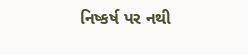નિષ્કર્ષ પર નથી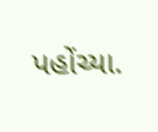પહોંચ્યા.